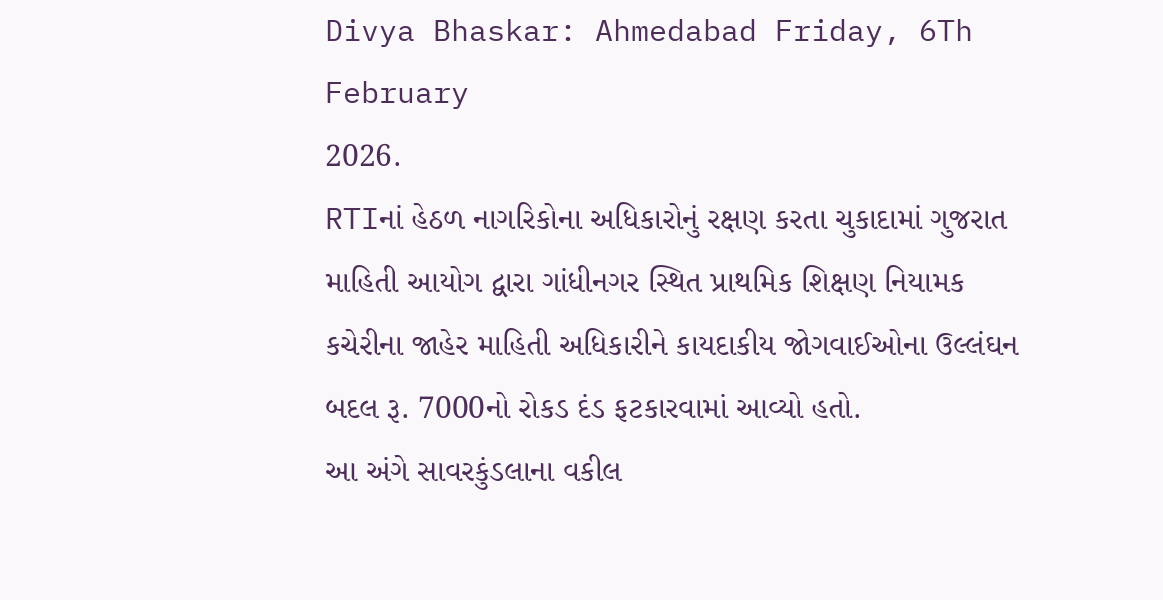Divya Bhaskar: Ahmedabad Friday, 6Th February
2026.
RTIનાં હેઠળ નાગરિકોના અધિકારોનું રક્ષણ કરતા ચુકાદામાં ગુજરાત માહિતી આયોગ દ્વારા ગાંધીનગર સ્થિત પ્રાથમિક શિક્ષણ નિયામક કચેરીના જાહેર માહિતી અધિકારીને કાયદાકીય જોગવાઈઓના ઉલ્લંઘન બદલ રૂ. 7000નો રોકડ દંડ ફટકારવામાં આવ્યો હતો.
આ અંગે સાવરકુંડલાના વકીલ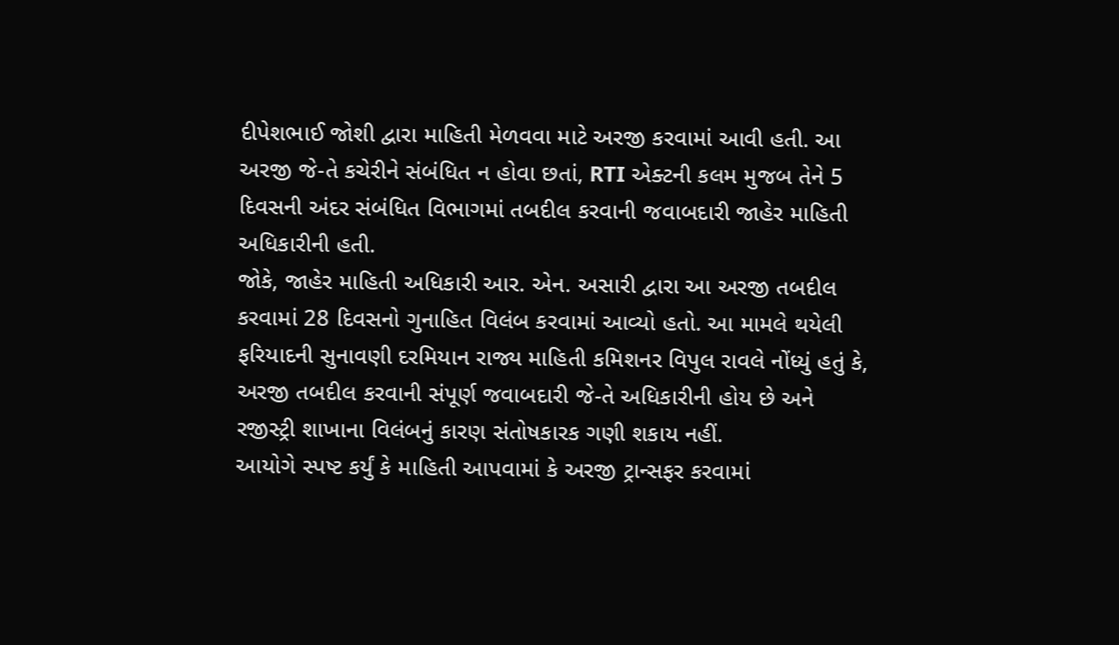દીપેશભાઈ જોશી દ્વારા માહિતી મેળવવા માટે અરજી કરવામાં આવી હતી. આ અરજી જે-તે કચેરીને સંબંધિત ન હોવા છતાં, RTI એક્ટની કલમ મુજબ તેને 5 દિવસની અંદર સંબંધિત વિભાગમાં તબદીલ કરવાની જવાબદારી જાહેર માહિતી અધિકારીની હતી.
જોકે, જાહેર માહિતી અધિકારી આર. એન. અસારી દ્વારા આ અરજી તબદીલ કરવામાં 28 દિવસનો ગુનાહિત વિલંબ કરવામાં આવ્યો હતો. આ મામલે થયેલી ફરિયાદની સુનાવણી દરમિયાન રાજ્ય માહિતી કમિશનર વિપુલ રાવલે નોંધ્યું હતું કે, અરજી તબદીલ કરવાની સંપૂર્ણ જવાબદારી જે-તે અધિકારીની હોય છે અને રજીસ્ટ્રી શાખાના વિલંબનું કારણ સંતોષકારક ગણી શકાય નહીં.
આયોગે સ્પષ્ટ કર્યું કે માહિતી આપવામાં કે અરજી ટ્રાન્સફર કરવામાં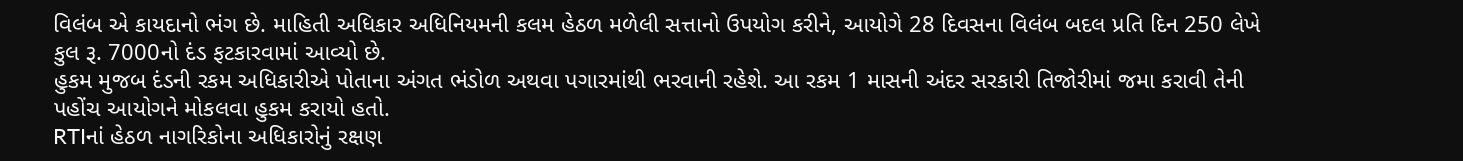વિલંબ એ કાયદાનો ભંગ છે. માહિતી અધિકાર અધિનિયમની કલમ હેઠળ મળેલી સત્તાનો ઉપયોગ કરીને, આયોગે 28 દિવસના વિલંબ બદલ પ્રતિ દિન 250 લેખે કુલ રૂ. 7000નો દંડ ફટકારવામાં આવ્યો છે.
હુકમ મુજબ દંડની રકમ અધિકારીએ પોતાના અંગત ભંડોળ અથવા પગારમાંથી ભરવાની રહેશે. આ રકમ 1 માસની અંદર સરકારી તિજોરીમાં જમા કરાવી તેની પહોંચ આયોગને મોકલવા હુકમ કરાયો હતો.
RTIનાં હેઠળ નાગરિકોના અધિકારોનું રક્ષણ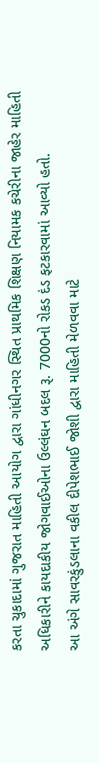કરતા ચુકાદામાં ગુજરાત માહિતી આયોગ દ્વારા ગાંધીનગર સ્થિત પ્રાથમિક શિક્ષણ નિયામક કચેરીના જાહેર માહિતી અધિકારીને કાયદાકીય જોગવાઈઓના ઉલ્લંઘન બદલ રૂ. 7000નો રોકડ દંડ ફટકારવામાં આવ્યો હતો.
આ અંગે સાવરકુંડલાના વકીલ દીપેશભાઈ જોશી દ્વારા માહિતી મેળવવા માટે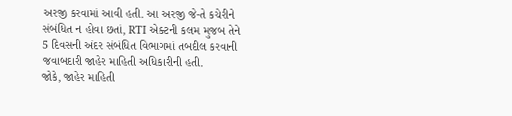અરજી કરવામાં આવી હતી. આ અરજી જે-તે કચેરીને સંબંધિત ન હોવા છતાં, RTI એક્ટની કલમ મુજબ તેને 5 દિવસની અંદર સંબંધિત વિભાગમાં તબદીલ કરવાની જવાબદારી જાહેર માહિતી અધિકારીની હતી.
જોકે, જાહેર માહિતી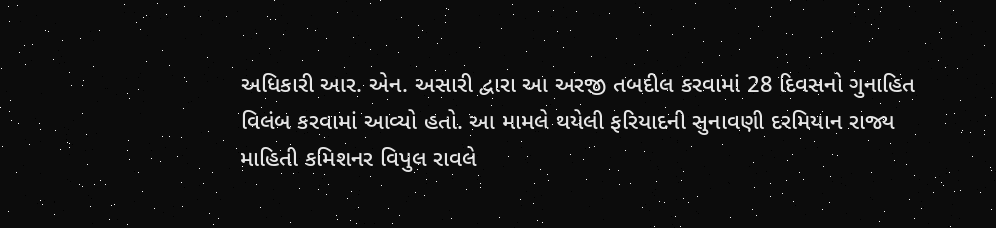અધિકારી આર. એન. અસારી દ્વારા આ અરજી તબદીલ કરવામાં 28 દિવસનો ગુનાહિત વિલંબ કરવામાં આવ્યો હતો. આ મામલે થયેલી ફરિયાદની સુનાવણી દરમિયાન રાજ્ય માહિતી કમિશનર વિપુલ રાવલે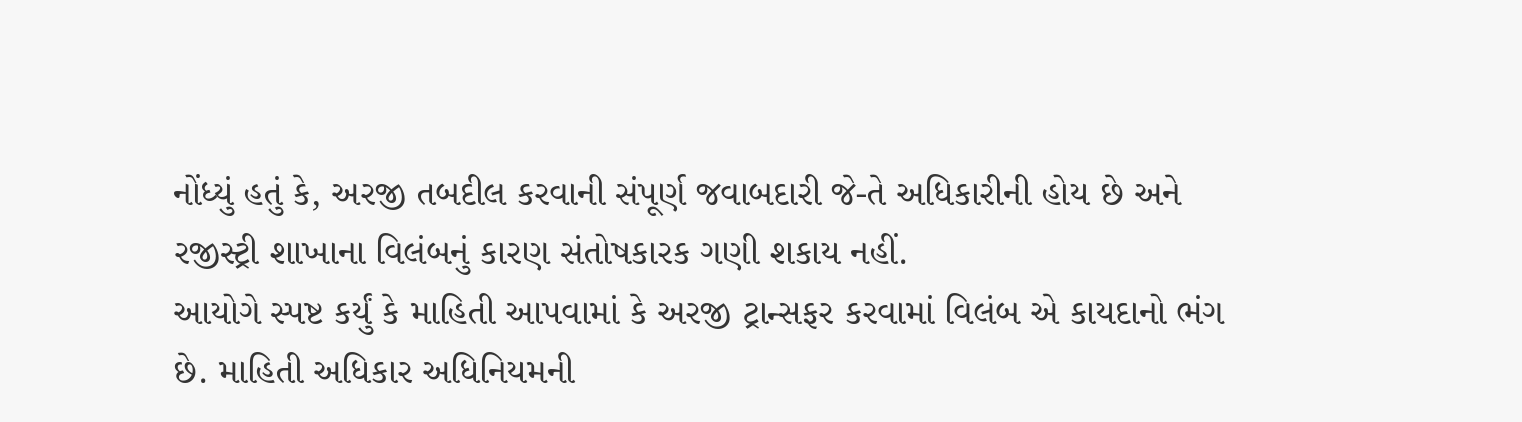નોંધ્યું હતું કે, અરજી તબદીલ કરવાની સંપૂર્ણ જવાબદારી જે-તે અધિકારીની હોય છે અને રજીસ્ટ્રી શાખાના વિલંબનું કારણ સંતોષકારક ગણી શકાય નહીં.
આયોગે સ્પષ્ટ કર્યું કે માહિતી આપવામાં કે અરજી ટ્રાન્સફર કરવામાં વિલંબ એ કાયદાનો ભંગ છે. માહિતી અધિકાર અધિનિયમની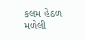કલમ હેઠળ મળેલી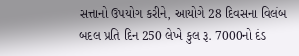સત્તાનો ઉપયોગ કરીને, આયોગે 28 દિવસના વિલંબ બદલ પ્રતિ દિન 250 લેખે કુલ રૂ. 7000નો દંડ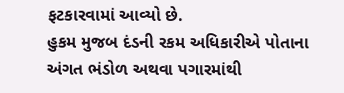ફટકારવામાં આવ્યો છે.
હુકમ મુજબ દંડની રકમ અધિકારીએ પોતાના અંગત ભંડોળ અથવા પગારમાંથી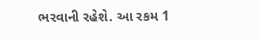ભરવાની રહેશે. આ રકમ 1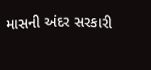માસની અંદર સરકારી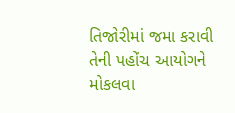તિજોરીમાં જમા કરાવી તેની પહોંચ આયોગને મોકલવા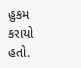હુકમ કરાયો હતો.